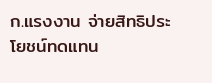ก.แรงงาน จ่ายสิทธิประโยชน์ทดแทน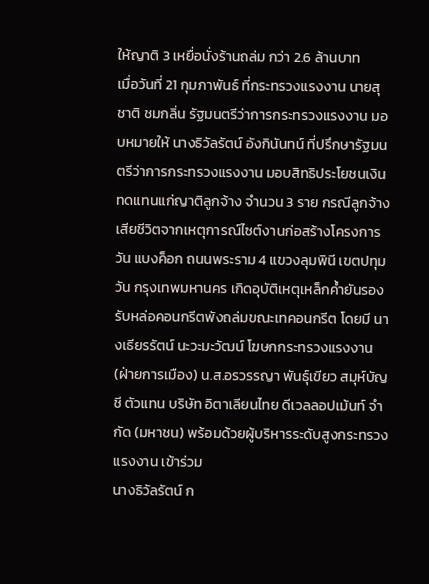ให้ญาติ 3 เหยื่อนั่งร้านถล่ม กว่า 2.6 ล้านบาท
เมื่อวันที่ 21 กุมภาพันธ์ ที่กระทรวงแรงงาน นายสุชาติ ชมกลิ่น รัฐมนตรีว่าการกระทรวงแรงงาน มอบหมายให้ นางธิวัลรัตน์ อังกินันทน์ ที่ปรึกษารัฐมนตรีว่าการกระทรวงแรงงาน มอบสิทธิประโยชนเงินทดแทนแก่ญาติลูกจ้าง จำนวน 3 ราย กรณีลูกจ้างเสียชีวิตจากเหตุการณ์ไซต์งานก่อสร้างโครงการวัน แบงค็อก ถนนพระราม 4 แขวงลุมพินี เขตปทุมวัน กรุงเทพมหานคร เกิดอุบัติเหตุเหล็กค้ำยันรองรับหล่อคอนกรีตพังถล่มขณะเทคอนกรีต โดยมี นางเธียรรัตน์ นะวะมะวัฒน์ โฆษกกระทรวงแรงงาน (ฝ่ายการเมือง) น.ส.อรวรรญา พันธุ์เขียว สมุห์บัญชี ตัวแทน บริษัท อิตาเลียนไทย ดีเวลลอปเม้นท์ จำกัด (มหาชน) พร้อมด้วยผู้บริหารระดับสูงกระทรวงแรงงาน เข้าร่วม
นางธิวัลรัตน์ ก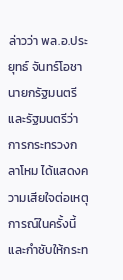ล่าวว่า พล.อ.ประยุทธ์ จันทร์โอชา นายกรัฐมนตรีและรัฐมนตรีว่าการกระทรวงกลาโหม ได้แสดงความเสียใจต่อเหตุการณ์ในครั้งนี้ และกำชับให้กระท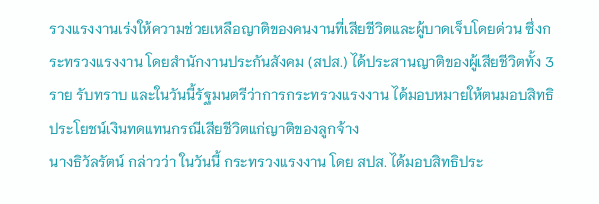รวงแรงงานเร่งให้ความช่วยเหลือญาติของคนงานที่เสียชีวิตและผู้บาดเจ็บโดยด่วน ซึ่งกระทรวงแรงงาน โดยสำนักงานประกันสังคม (สปส.) ได้ประสานญาติของผู้เสียชีวิตทั้ง 3 ราย รับทราบ และในวันนี้รัฐมนตรีว่าการกระทรวงแรงงาน ได้มอบหมายให้ตนมอบสิทธิประโยชน์เงินทดแทนกรณีเสียชีวิตแก่ญาติของลูกจ้าง
นางธิวัลรัตน์ กล่าวว่า ในวันนี้ กระทรวงแรงงาน โดย สปส. ได้มอบสิทธิประ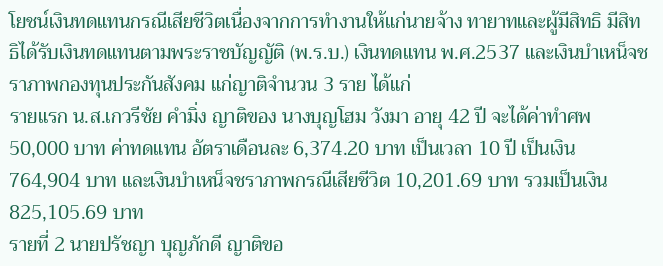โยชน์เงินทดแทนกรณีเสียชีวิตเนื่องจากการทำงานให้แก่นายจ้าง ทายาทและผู้มีสิทธิ มีสิทธิได้รับเงินทดแทนตามพระราชบัญญัติ (พ.ร.บ.) เงินทดแทน พ.ศ.2537 และเงินบำเหน็จชราภาพกองทุนประกันสังคม แก่ญาติจำนวน 3 ราย ได้แก่
รายแรก น.ส.เกวรีชัย คำมิ่ง ญาติของ นางบุญโฮม วังมา อายุ 42 ปี จะได้ค่าทำศพ 50,000 บาท ค่าทดแทน อัตราเดือนละ 6,374.20 บาท เป็นเวลา 10 ปี เป็นเงิน 764,904 บาท และเงินบำเหน็จชราภาพกรณีเสียชีวิต 10,201.69 บาท รวมเป็นเงิน 825,105.69 บาท
รายที่ 2 นายปรัชญา บุญภักดี ญาติขอ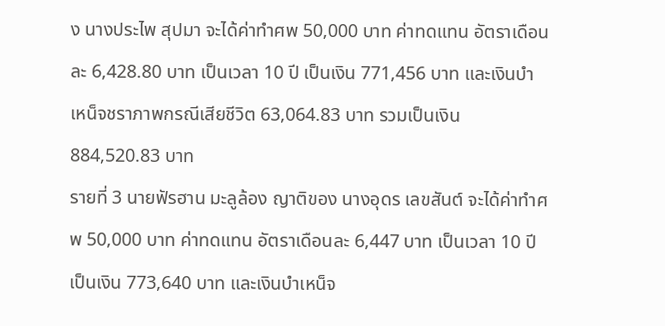ง นางประไพ สุปมา จะได้ค่าทำศพ 50,000 บาท ค่าทดแทน อัตราเดือนละ 6,428.80 บาท เป็นเวลา 10 ปี เป็นเงิน 771,456 บาท และเงินบำเหน็จชราภาพกรณีเสียชีวิต 63,064.83 บาท รวมเป็นเงิน 884,520.83 บาท
รายที่ 3 นายฟัรฮาน มะลูล้อง ญาติของ นางอุดร เลขสันต์ จะได้ค่าทำศพ 50,000 บาท ค่าทดแทน อัตราเดือนละ 6,447 บาท เป็นเวลา 10 ปี เป็นเงิน 773,640 บาท และเงินบำเหน็จ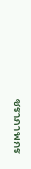ชราภาพกร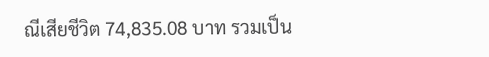ณีเสียชีวิต 74,835.08 บาท รวมเป็น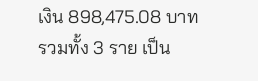เงิน 898,475.08 บาท
รวมทั้ง 3 ราย เป็น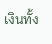เงินทั้ง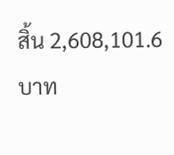สิ้น 2,608,101.6 บาท